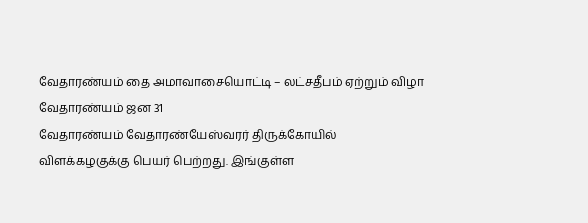வேதாரண்யம் தை அமாவாசையொட்டி – லட்சதீபம் ஏற்றும் விழா
வேதாரண்யம் ஜன 31
வேதாரண்யம் வேதாரண்யேஸ்வரர் திருக்கோயில் விளக்கழகுக்கு பெயர் பெற்றது. இங்குள்ள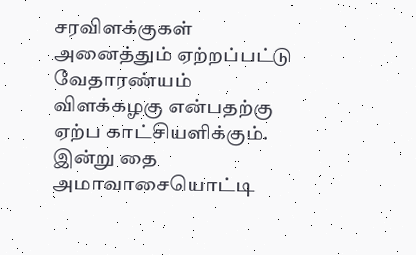சரவிளக்குகள் அனைத்தும் ஏற்றப்பட்டு வேதாரண்யம் விளக்கழகு என்பதற்கு ஏற்ப காட்சியளிக்கும்.
இன்று தை அமாவாசையொட்டி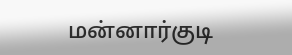மன்னார்குடி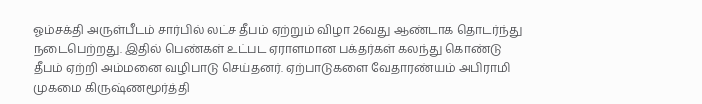ஓம்சக்தி அருள்பீடம் சார்பில் லட்ச தீபம் ஏற்றும் விழா 26வது ஆண்டாக தொடர்ந்து நடைபெற்றது. இதில் பெண்கள் உட்பட ஏராளமான பக்தர்கள் கலந்து கொண்டு தீபம் ஏற்றி அம்மனை வழிபாடு செய்தனர். ஏற்பாடுகளை வேதாரண்யம் அபிராமி முகமை கிருஷ்ணமூர்த்தி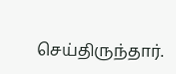செய்திருந்தார்.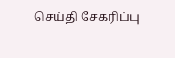செய்தி சேகரிப்பு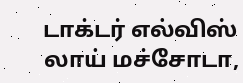டாக்டர் எல்விஸ் லாய் மச்சோடா,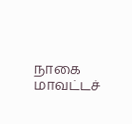நாகை மாவட்டச்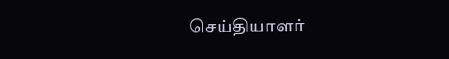செய்தியாளர்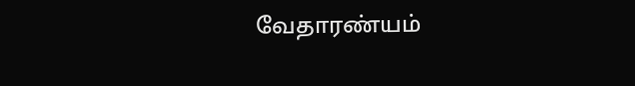வேதாரண்யம்